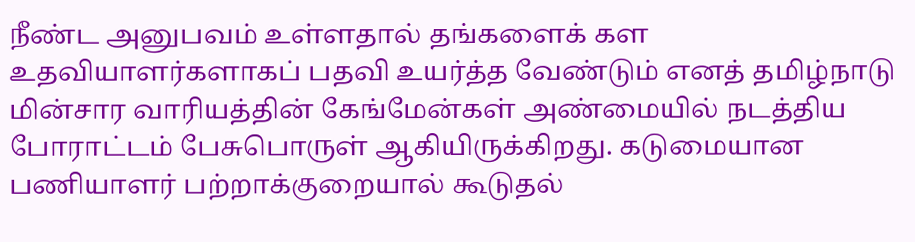நீண்ட அனுபவம் உள்ளதால் தங்களைக் கள உதவியாளர்களாகப் பதவி உயர்த்த வேண்டும் எனத் தமிழ்நாடு மின்சார வாரியத்தின் கேங்மேன்கள் அண்மையில் நடத்திய போராட்டம் பேசுபொருள் ஆகியிருக்கிறது. கடுமையான பணியாளர் பற்றாக்குறையால் கூடுதல்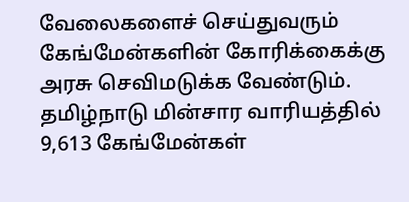வேலைகளைச் செய்துவரும் கேங்மேன்களின் கோரிக்கைக்கு அரசு செவிமடுக்க வேண்டும்.
தமிழ்நாடு மின்சார வாரியத்தில் 9,613 கேங்மேன்கள்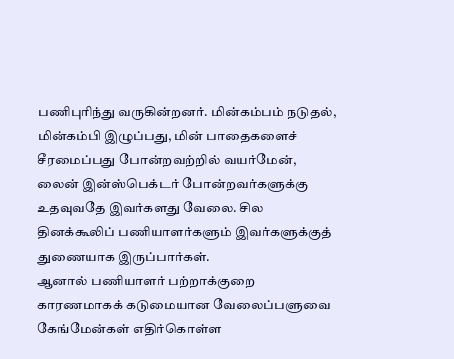பணிபுரிந்து வருகின்றனர். மின்கம்பம் நடுதல், மின்கம்பி இழுப்பது, மின் பாதைகளைச் சீரமைப்பது போன்றவற்றில் வயர்மேன், லைன் இன்ஸ்பெக்டர் போன்றவர்களுக்கு உதவுவதே இவர்களது வேலை. சில தினக்கூலிப் பணியாளர்களும் இவர்களுக்குத் துணையாக இருப்பார்கள்.
ஆனால் பணியாளர் பற்றாக்குறை காரணமாகக் கடுமையான வேலைப்பளுவை கேங்மேன்கள் எதிர்கொள்ள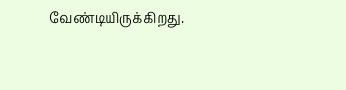வேண்டியிருக்கிறது.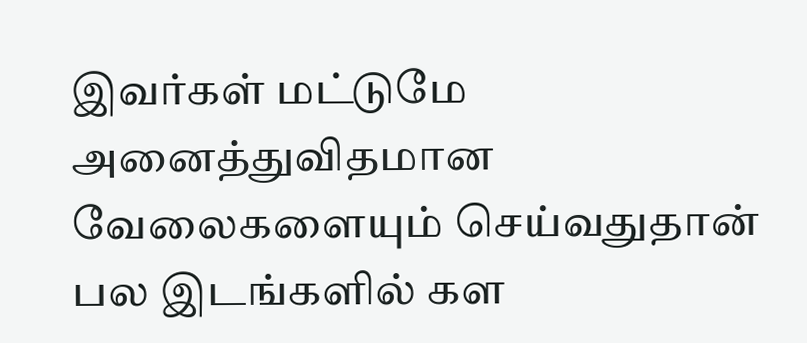இவர்கள் மட்டுமே அனைத்துவிதமான வேலைகளையும் செய்வதுதான் பல இடங்களில் கள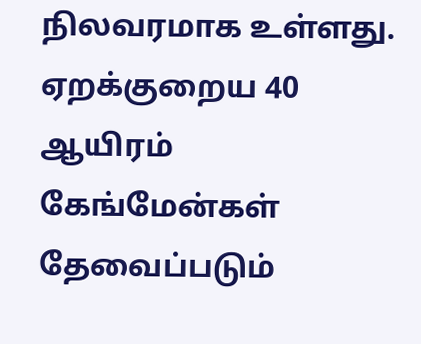நிலவரமாக உள்ளது. ஏறக்குறைய 40 ஆயிரம் கேங்மேன்கள் தேவைப்படும்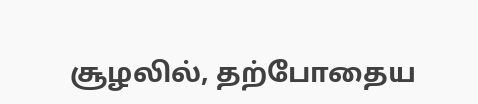சூழலில், தற்போதைய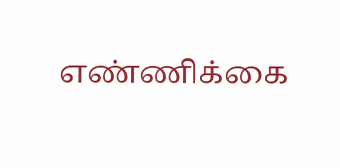எண்ணிக்கை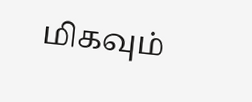மிகவும்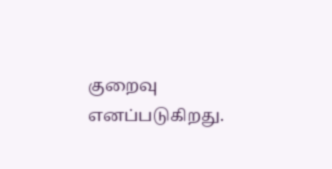குறைவு எனப்படுகிறது.